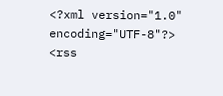<?xml version="1.0" encoding="UTF-8"?>
<rss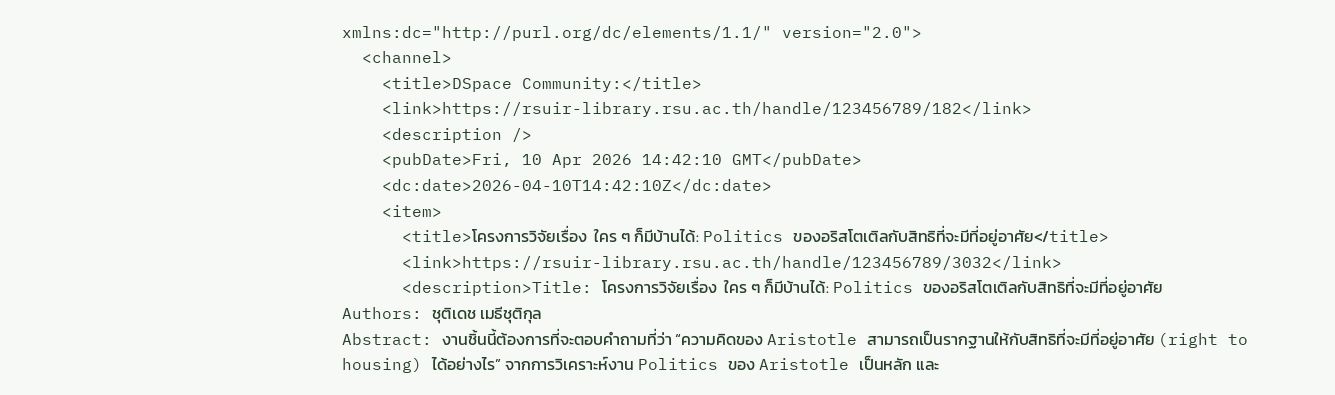xmlns:dc="http://purl.org/dc/elements/1.1/" version="2.0">
  <channel>
    <title>DSpace Community:</title>
    <link>https://rsuir-library.rsu.ac.th/handle/123456789/182</link>
    <description />
    <pubDate>Fri, 10 Apr 2026 14:42:10 GMT</pubDate>
    <dc:date>2026-04-10T14:42:10Z</dc:date>
    <item>
      <title>โครงการวิจัยเรื่อง  ใคร ๆ ก็มีบ้านได้: Politics ของอริสโตเติลกับสิทธิที่จะมีที่อยู่อาศัย</title>
      <link>https://rsuir-library.rsu.ac.th/handle/123456789/3032</link>
      <description>Title: โครงการวิจัยเรื่อง  ใคร ๆ ก็มีบ้านได้: Politics ของอริสโตเติลกับสิทธิที่จะมีที่อยู่อาศัย
Authors: ชุติเดช เมธีชุติกุล
Abstract: งานชิ้นนี้ต้องการที่จะตอบคำถามที่ว่า “ความคิดของ Aristotle สามารถเป็นรากฐานให้กับสิทธิที่จะมีที่อยู่อาศัย (right to housing) ได้อย่างไร” จากการวิเคราะห์งาน Politics ของ Aristotle เป็นหลัก และ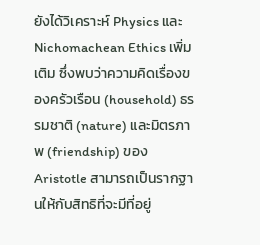ยังได้วิเคราะห์ Physics และ Nichomachean Ethics เพิ่มเติม ซึ่งพบว่าความคิดเรื่องของครัวเรือน (household) ธรรมชาติ (nature) และมิตรภาพ (friendship) ของ Aristotle สามารถเป็นรากฐานให้กับสิทธิที่จะมีที่อยู่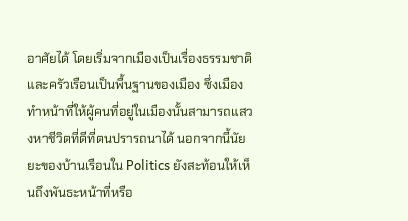อาศัยได้ โดยเริ่มจากเมืองเป็นเรื่องธรรมชาติ และครัวเรือนเป็นพื้นฐานของเมือง ซึ่งเมืองทำหน้าที่ให้ผู้คนที่อยู่ในเมืองนั้นสามารถแสวงหาชีวิตที่ดีที่ตนปรารถนาได้ นอกจากนี้นัยยะของบ้านเรือนใน Politics ยังสะท้อนให้เห็นถึงพันธะหน้าที่หรือ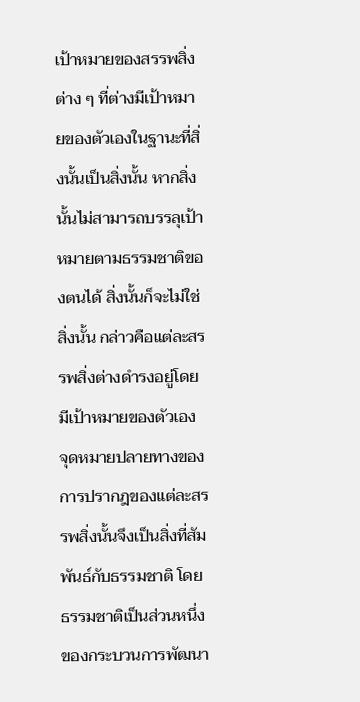เป้าหมายของสรรพสิ่งต่าง ๆ ที่ต่างมีเป้าหมายของตัวเองในฐานะที่สิ่งนั้นเป็นสิ่งนั้น หากสิ่งนั้นไม่สามารถบรรลุเป้าหมายตามธรรมชาติของตนได้ สิ่งนั้นก็จะไม่ใช่สิ่งนั้น กล่าวคือแต่ละสรรพสิ่งต่างดำรงอยู่โดยมีเป้าหมายของตัวเอง จุดหมายปลายทางของการปรากฎของแต่ละสรรพสิ่งนั้นจึงเป็นสิ่งที่สัมพันธ์กับธรรมชาติ โดยธรรมชาติเป็นส่วนหนึ่งของกระบวนการพัฒนา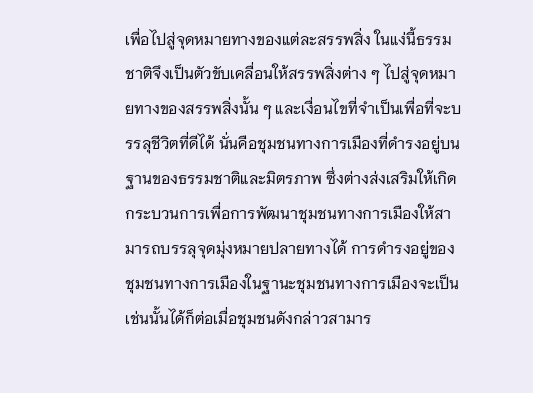เพื่อไปสู่จุดหมายทางของแต่ละสรรพสิ่ง ในแง่นี้ธรรมชาติจึงเป็นตัวขับเคลื่อนให้สรรพสิ่งต่าง ๆ ไปสู่จุดหมายทางของสรรพสิ่งนั้น ๆ และเงื่อนไขที่จำเป็นเพื่อที่จะบรรลุชีวิตที่ดีได้ นั่นคือชุมชนทางการเมืองที่ดำรงอยู่บนฐานของธรรมชาติและมิตรภาพ ซึ่งต่างส่งเสริมให้เกิดกระบวนการเพื่อการพัฒนาชุมชนทางการเมืองให้สามารถบรรลุจุดมุ่งหมายปลายทางได้ การดำรงอยู่ของชุมชนทางการเมืองในฐานะชุมชนทางการเมืองจะเป็นเช่นนั้นได้ก็ต่อเมื่อชุมชนดังกล่าวสามาร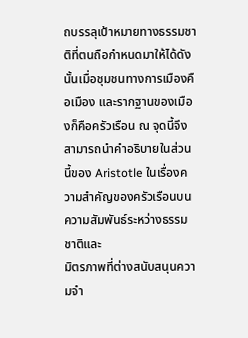ถบรรลุเป้าหมายทางธรรมชาติที่ตนถือกำหนดมาให้ได้ดังนั้นเมื่อชุมชนทางการเมืองคือเมือง และรากฐานของเมืองก็คือครัวเรือน ณ จุดนี้จึงสามารถนำคำอธิบายในส่วนนี้ของ Aristotle ในเรื่องความสำคัญของครัวเรือนบนความสัมพันธ์ระหว่างธรรมชาติและ
มิตรภาพที่ต่างสนับสนุนความจำ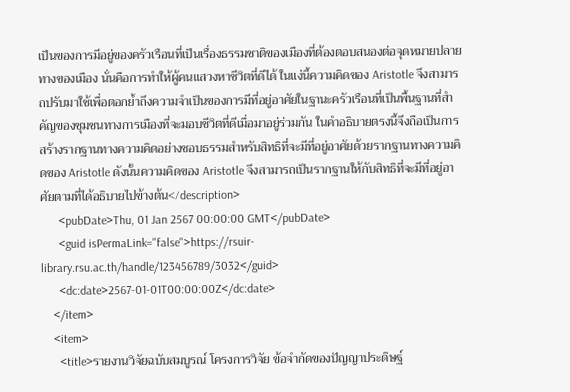เป็นของการมีอยู่ของครัวเรือนที่เป็นเรื่องธรรมชาติของเมืองที่ต้องตอบสนองต่อจุดหมายปลายทางของเมือง นั่นคือการทำให้ผู้คนแสวงหาชีวิตที่ดีได้ ในแง่นี้ความคิดของ Aristotle จึงสามารถปรับมาใช้เพื่อตอกย้ำถึงความจำเป็นของการมีที่อยู่อาศัยในฐานะครัวเรือนที่เป็นพื้นฐานที่สำคัญของชุมชนทางการเมืองที่จะมอบชีวิตที่ดีเมื่อมาอยู่ร่วมกัน ในคำอธิบายตรงนี้จึงถือเป็นการสร้างรากฐานทางความคิดอย่างชอบธรรมสำหรับสิทธิที่จะมีที่อยู่อาศัยด้วยรากฐานทางความคิดของ Aristotle ดังนั้นความคิดของ Aristotle จึงสามารถเป็นรากฐานให้กับสิทธิที่จะมีที่อยู่อาศัยตามที่ได้อธิบายไปข้างต้น</description>
      <pubDate>Thu, 01 Jan 2567 00:00:00 GMT</pubDate>
      <guid isPermaLink="false">https://rsuir-library.rsu.ac.th/handle/123456789/3032</guid>
      <dc:date>2567-01-01T00:00:00Z</dc:date>
    </item>
    <item>
      <title>รายงานวิจัยฉบับสมบูรณ์ โครงการวิจัย ข้อจำกัดของปัญญาประดิษฐ์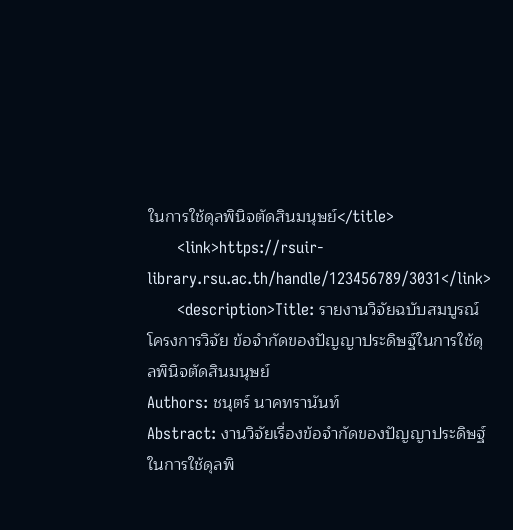ในการใช้ดุลพินิจตัดสินมนุษย์</title>
      <link>https://rsuir-library.rsu.ac.th/handle/123456789/3031</link>
      <description>Title: รายงานวิจัยฉบับสมบูรณ์ โครงการวิจัย ข้อจำกัดของปัญญาประดิษฐ์ในการใช้ดุลพินิจตัดสินมนุษย์
Authors: ชนุตร์ นาคทรานันท์
Abstract: งานวิจัยเรื่องข้อจำกัดของปัญญาประดิษฐ์ในการใช้ดุลพิ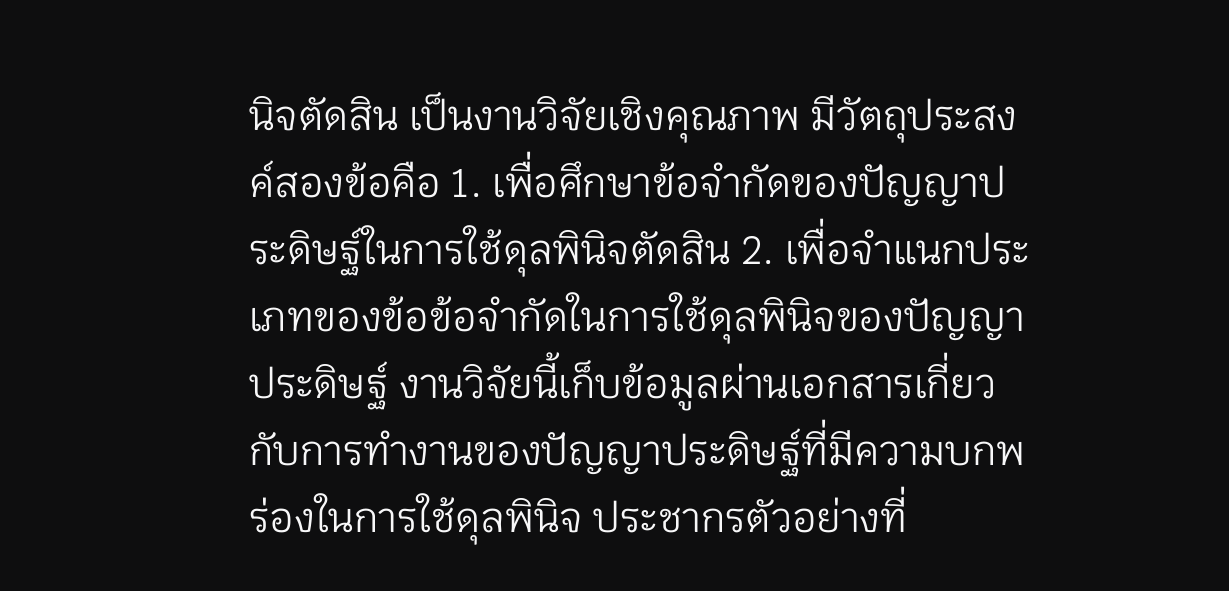นิจตัดสิน เป็นงานวิจัยเชิงคุณภาพ มีวัตถุประสงค์สองข้อคือ 1. เพื่อศึกษาข้อจำกัดของปัญญาประดิษฐ์ในการใช้ดุลพินิจตัดสิน 2. เพื่อจำแนกประเภทของข้อข้อจำกัดในการใช้ดุลพินิจของปัญญาประดิษฐ์ งานวิจัยนี้เก็บข้อมูลผ่านเอกสารเกี่ยวกับการทำงานของปัญญาประดิษฐ์ที่มีความบกพร่องในการใช้ดุลพินิจ ประชากรตัวอย่างที่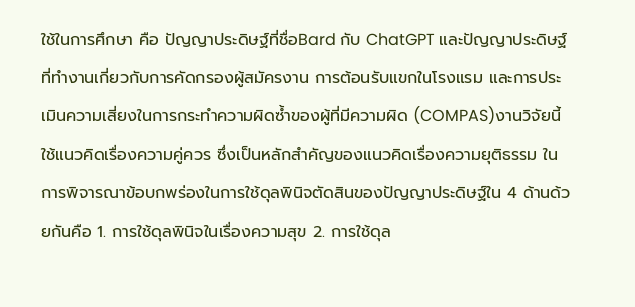ใช้ในการศึกษา คือ ปัญญาประดิษฐ์ที่ชื่อBard กับ ChatGPT และปัญญาประดิษฐ์ที่ทำงานเกี่ยวกับการคัดกรองผู้สมัครงาน การต้อนรับแขกในโรงแรม และการประเมินความเสี่ยงในการกระทำความผิดซ้ำของผู้ที่มีความผิด (COMPAS)งานวิจัยนี้ใช้แนวคิดเรื่องความคู่ควร ซึ่งเป็นหลักสำคัญของแนวคิดเรื่องความยุติธรรม ในการพิจารณาข้อบกพร่องในการใช้ดุลพินิจตัดสินของปัญญาประดิษฐ์ใน 4 ด้านด้วยกันคือ 1. การใช้ดุลพินิจในเรื่องความสุข 2. การใช้ดุล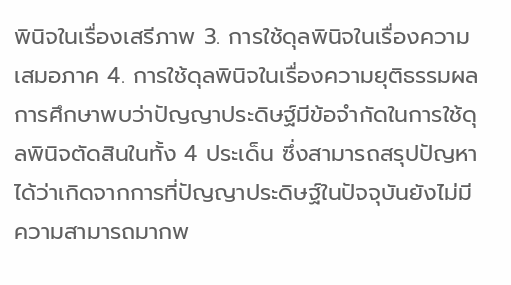พินิจในเรื่องเสรีภาพ 3. การใช้ดุลพินิจในเรื่องความเสมอภาค 4. การใช้ดุลพินิจในเรื่องความยุติธรรมผลการศึกษาพบว่าปัญญาประดิษฐ์มีข้อจำกัดในการใช้ดุลพินิจตัดสินในทั้ง 4 ประเด็น ซึ่งสามารถสรุปปัญหาได้ว่าเกิดจากการที่ปัญญาประดิษฐ์ในปัจจุบันยังไม่มีความสามารถมากพ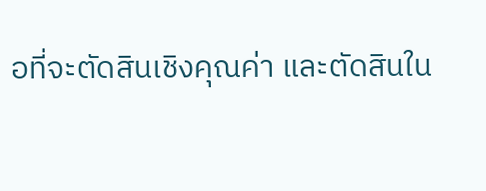อที่จะตัดสินเชิงคุณค่า และตัดสินใน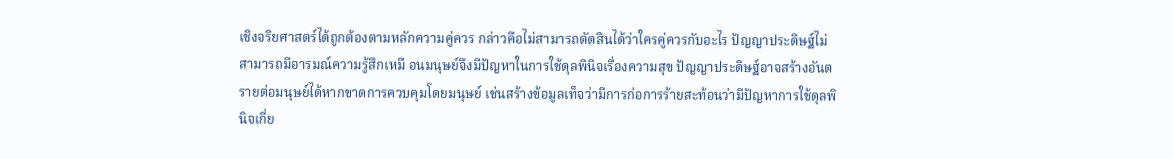เชิงจริยศาสตร์ได้ถูกต้องตามหลักความคู่ควร กล่าวคือไม่สามารถตัดสินได้ว่าใครคู่ควรกับอะไร ปัญญาประดิษฐ์ไม่ สามารถมีอารมณ์ความรู้สึกเหมื อนมนุษย์จึงมีปัญหาในการใช้ดุลพินิจเรื่องความสุข ปัญญาประดิษฐ์อาจสร้างอันตรายต่อมนุษย์ได้หากขาดการควบคุมโดยมนุษย์ เช่นสร้างข้อมูลเท็จว่ามีการก่อการร้ายสะท้อนว่ามีปัญหาการใช้ดุลพินิจเกี่ย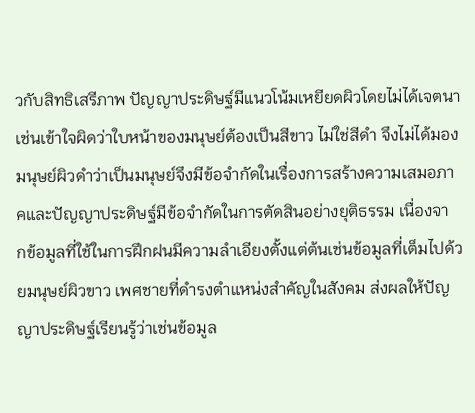วกับสิทธิเสรีภาพ ปัญญาประดิษฐ์มีแนวโน้มเหยียดผิวโดยไม่ได้เจตนา เช่นเข้าใจผิดว่าใบหน้าของมนุษย์ต้องเป็นสีขาว ไม่ใช่สีดำ จึงไม่ได้มองมนุษย์ผิวดำว่าเป็นมนุษย์จึงมีข้อจำกัดในเรื่องการสร้างความเสมอภาคและปัญญาประดิษฐ์มีข้อจำกัดในการตัดสินอย่างยุติธรรม เนื่องจา กข้อมูลที่ใช้ในการฝึกฝนมีความลำเอียงตั้งแต่ต้นเช่นข้อมูลที่เต็มไปด้วยมนุษย์ผิวขาว เพศชายที่ดำรงตำแหน่งสำคัญในสังคม ส่งผลให้ปัญญาประดิษฐ์เรียนรู้ว่าเช่นข้อมูล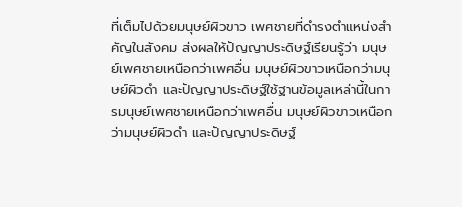ที่เต็มไปด้วยมนุษย์ผิวขาว เพศชายที่ดำรงตำแหน่งสำคัญในสังคม ส่งผลให้ปัญญาประดิษฐ์เรียนรู้ว่า มนุษย์เพศชายเหนือกว่าเพศอื่น มนุษย์ผิวขาวเหนือกว่ามนุษย์ผิวดำ และปัญญาประดิษฐ์ใช้ฐานข้อมูลเหล่านี้ในการมนุษย์เพศชายเหนือกว่าเพศอื่น มนุษย์ผิวขาวเหนือกว่ามนุษย์ผิวดำ และปัญญาประดิษฐ์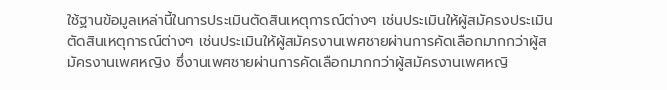ใช้ฐานข้อมูลเหล่านี้ในการประเมินตัดสินเหตุการณ์ต่างๆ เช่นประเมินให้ผู้สมัครงประเมินตัดสินเหตุการณ์ต่างๆ เช่นประเมินให้ผู้สมัครงานเพศชายผ่านการคัดเลือกมากกว่าผู้สมัครงานเพศหญิง ซึ่งานเพศชายผ่านการคัดเลือกมากกว่าผู้สมัครงานเพศหญิ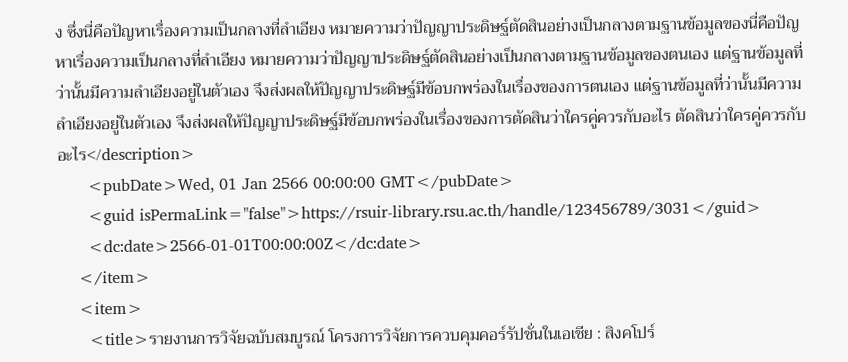ง ซึ่งนี่คือปัญหาเรื่องความเป็นกลางที่ลำเอียง หมายความว่าปัญญาประดิษฐ์ตัดสินอย่างเป็นกลางตามฐานข้อมูลของนี่คือปัญหาเรื่องความเป็นกลางที่ลำเอียง หมายความว่าปัญญาประดิษฐ์ตัดสินอย่างเป็นกลางตามฐานข้อมูลของตนเอง แต่ฐานข้อมูลที่ว่านั้นมีความลำเอียงอยู่ในตัวเอง จึงส่งผลให้ปัญญาประดิษฐ์มีข้อบกพร่องในเรื่องของการตนเอง แต่ฐานข้อมูลที่ว่านั้นมีความลำเอียงอยู่ในตัวเอง จึงส่งผลให้ปัญญาประดิษฐ์มีข้อบกพร่องในเรื่องของการตัดสินว่าใครคู่ควรกับอะไร ตัดสินว่าใครคู่ควรกับอะไร</description>
      <pubDate>Wed, 01 Jan 2566 00:00:00 GMT</pubDate>
      <guid isPermaLink="false">https://rsuir-library.rsu.ac.th/handle/123456789/3031</guid>
      <dc:date>2566-01-01T00:00:00Z</dc:date>
    </item>
    <item>
      <title>รายงานการวิจัยฉบับสมบูรณ์ โครงการวิจัยการควบคุมคอร์รัปชั่นในเอเชีย : สิงคโปร์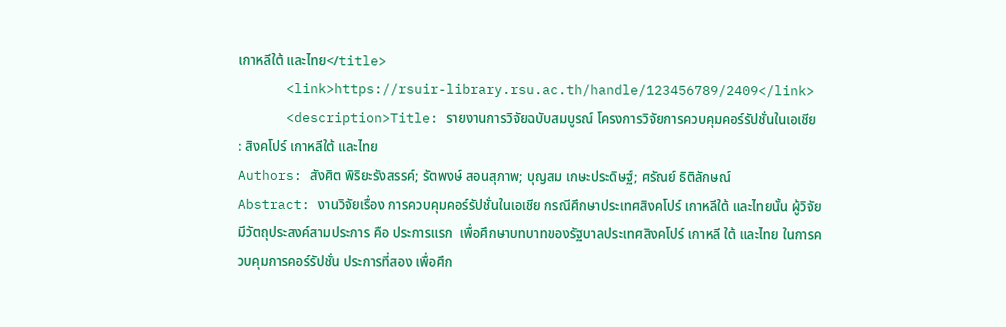เกาหลีใต้ และไทย</title>
      <link>https://rsuir-library.rsu.ac.th/handle/123456789/2409</link>
      <description>Title: รายงานการวิจัยฉบับสมบูรณ์ โครงการวิจัยการควบคุมคอร์รัปชั่นในเอเชีย : สิงคโปร์ เกาหลีใต้ และไทย
Authors: สังศิต พิริยะรังสรรค์; รัตพงษ์ สอนสุภาพ; บุญสม เกษะประดิษฐ์; ศรัณย์ ธิติลักษณ์
Abstract: งานวิจัยเรื่อง การควบคุมคอร์รัปชั่นในเอเชีย กรณีศึกษาประเทศสิงคโปร์ เกาหลีใต้ และไทยนั้น ผู้วิจัยมีวัตถุประสงค์สามประการ คือ ประการแรก  เพื่อศึกษาบทบาทของรัฐบาลประเทศสิงคโปร์ เกาหลี ใต้ และไทย ในการควบคุมการคอร์รัปชั่น ประการที่สอง เพื่อศึก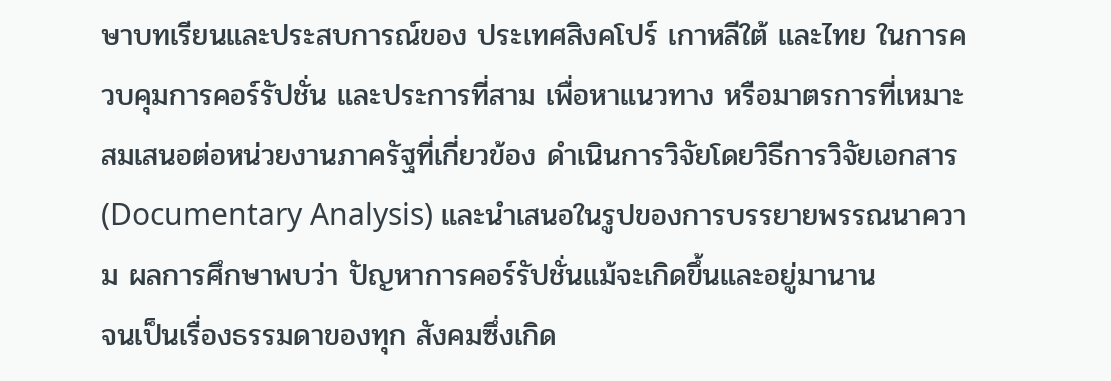ษาบทเรียนและประสบการณ์ของ ประเทศสิงคโปร์ เกาหลีใต้ และไทย ในการควบคุมการคอร์รัปชั่น และประการที่สาม เพื่อหาแนวทาง หรือมาตรการที่เหมาะสมเสนอต่อหน่วยงานภาครัฐที่เกี่ยวข้อง ดําเนินการวิจัยโดยวิธีการวิจัยเอกสาร (Documentary Analysis) และนําเสนอในรูปของการบรรยายพรรณนาความ ผลการศึกษาพบว่า ปัญหาการคอร์รัปชั่นแม้จะเกิดขึ้นและอยู่มานาน
จนเป็นเรื่องธรรมดาของทุก สังคมซึ่งเกิด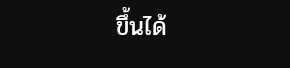ขึ้นได้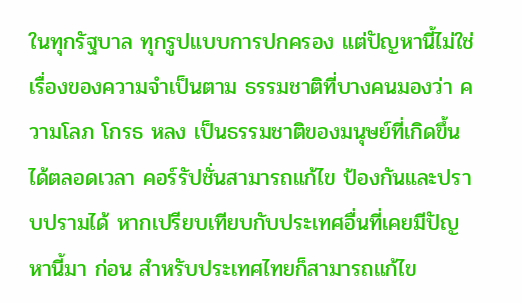ในทุกรัฐบาล ทุกรูปแบบการปกครอง แต่ปัญหานี้ไม่ใช่เรื่องของความจําเป็นตาม ธรรมชาติที่บางคนมองว่า ความโลภ โกรธ หลง เป็นธรรมชาติของมนุษย์ที่เกิดขึ้นได้ตลอดเวลา คอร์รัปชั่นสามารถแก้ไข ป้องกันและปราบปรามได้ หากเปรียบเทียบกับประเทศอื่นที่เคยมีปัญหานี้มา ก่อน สําหรับประเทศไทยก็สามารถแก้ไข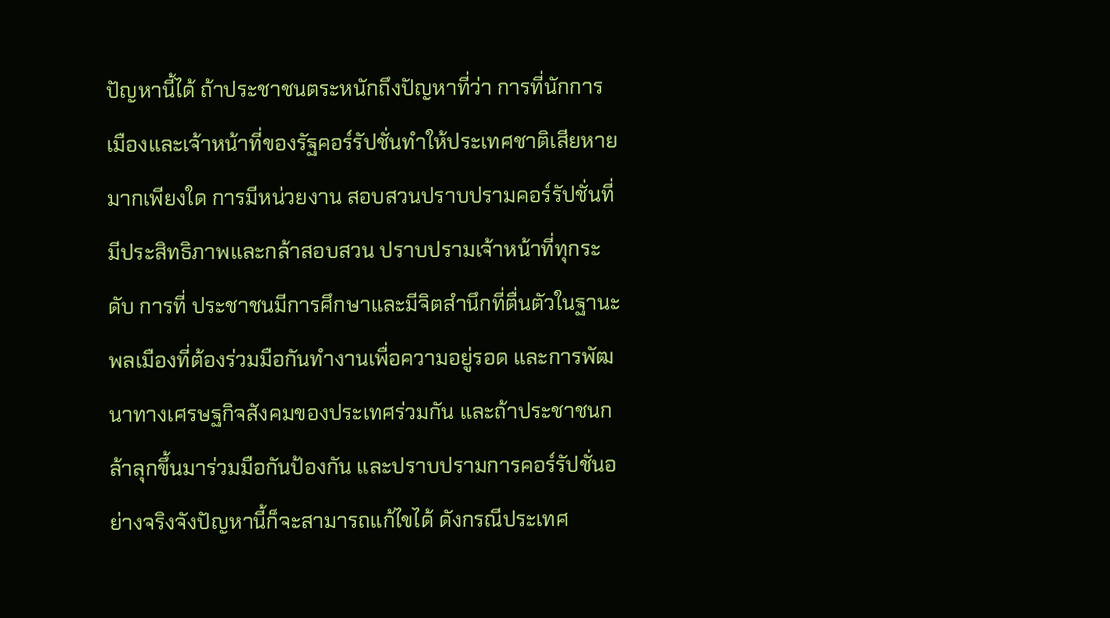ปัญหานี้ได้ ถ้าประชาชนตระหนักถึงปัญหาที่ว่า การที่นักการเมืองและเจ้าหน้าที่ของรัฐคอร์รัปชั่นทําให้ประเทศชาติเสียหายมากเพียงใด การมีหน่วยงาน สอบสวนปราบปรามคอร์รัปชั่นที่มีประสิทธิภาพและกล้าสอบสวน ปราบปรามเจ้าหน้าที่ทุกระดับ การที่ ประชาชนมีการศึกษาและมีจิตสํานึกที่ตื่นตัวในฐานะพลเมืองที่ต้องร่วมมือกันทำงานเพื่อความอยู่รอด และการพัฒนาทางเศรษฐกิจสังคมของประเทศร่วมกัน และถ้าประชาชนกล้าลุกขึ้นมาร่วมมือกันป้องกัน และปราบปรามการคอร์รัปชั่นอย่างจริงจังปัญหานี้ก็จะสามารถแก้ไขได้ ดังกรณีประเทศ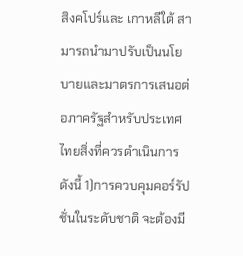สิงคโปร์และ เกาหลีใต้ สามารถนํามาปรับเป็นนโยบายและมาตรการเสนอต่อภาครัฐสําหรับประเทศไทยสิ่งที่ควรดําเนินการ ดังนี้ 1)การควบคุมคอร์รัปชั่นในระดับชาติ จะต้องมี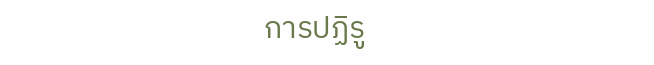การปฏิรู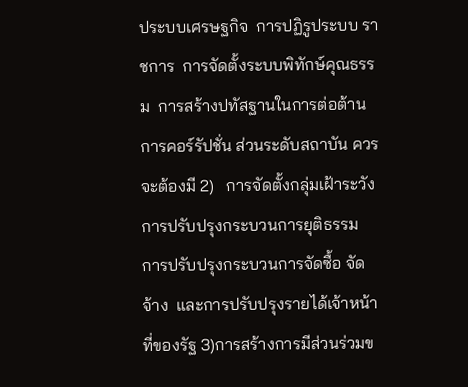ประบบเศรษฐกิจ  การปฏิรูประบบ ราชการ  การจัดตั้งระบบพิทักษ์คุณธรรม  การสร้างปทัสฐานในการต่อต้านการคอร์รัปชั่น ส่วนระดับสถาบัน ควรจะต้องมี 2)   การจัดตั้งกลุ่มเฝ้าระวัง  การปรับปรุงกระบวนการยุติธรรม  การปรับปรุงกระบวนการจัดซื้อ จัดจ้าง  และการปรับปรุงรายได้เจ้าหน้าที่ของรัฐ 3)การสร้างการมีส่วนร่วมข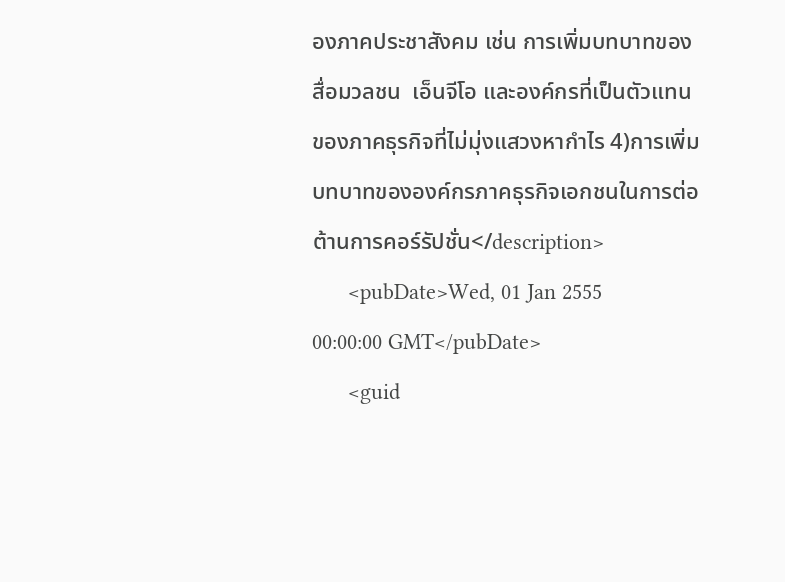องภาคประชาสังคม เช่น การเพิ่มบทบาทของสื่อมวลชน  เอ็นจีโอ และองค์กรที่เป็นตัวแทนของภาคธุรกิจที่ไม่มุ่งแสวงหากําไร 4)การเพิ่มบทบาทขององค์กรภาคธุรกิจเอกชนในการต่อต้านการคอร์รัปชั่น</description>
      <pubDate>Wed, 01 Jan 2555 00:00:00 GMT</pubDate>
      <guid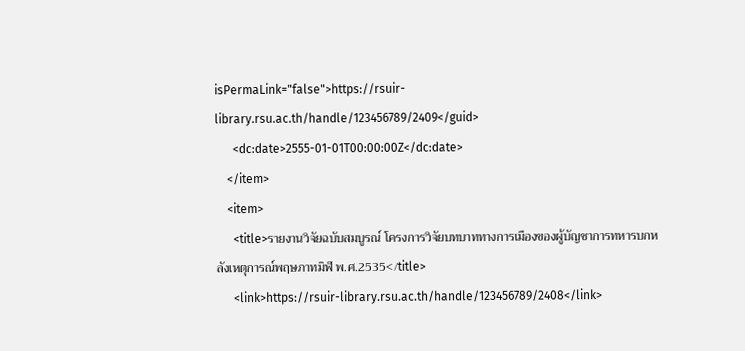isPermaLink="false">https://rsuir-library.rsu.ac.th/handle/123456789/2409</guid>
      <dc:date>2555-01-01T00:00:00Z</dc:date>
    </item>
    <item>
      <title>รายงานวิจัยฉบับสมบูรณ์ โครงการวิจัยบทบาททางการเมืองของผู้บัญชาการทหารบกหลังเหตุการณ์พฤษภาทมิฬ พ.ศ.2535</title>
      <link>https://rsuir-library.rsu.ac.th/handle/123456789/2408</link>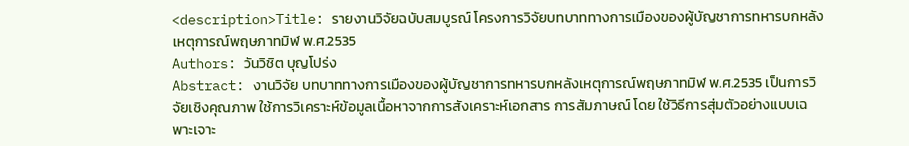<description>Title: รายงานวิจัยฉบับสมบูรณ์ โครงการวิจัยบทบาททางการเมืองของผู้บัญชาการทหารบกหลังเหตุการณ์พฤษภาทมิฬ พ.ศ.2535
Authors: วันวิชิต บุญโปร่ง
Abstract: งานวิจัย บทบาททางการเมืองของผู้บัญชาการทหารบกหลังเหตุการณ์พฤษภาทมิฬ พ.ศ.2535 เป็นการวิจัยเชิงคุณภาพ ใช้การวิเคราะห์ข้อมูลเนื้อหาจากการสังเคราะห์เอกสาร การสัมภาษณ์ โดย ใช้วิธีการสุ่มตัวอย่างแบบเฉพาะเจาะ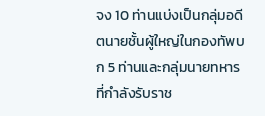จง 10 ท่านแบ่งเป็นกลุ่มอดีตนายชั้นผู้ใหญ่ในกองทัพบก 5 ท่านและกลุ่มนายทหารที่กำลังรับราช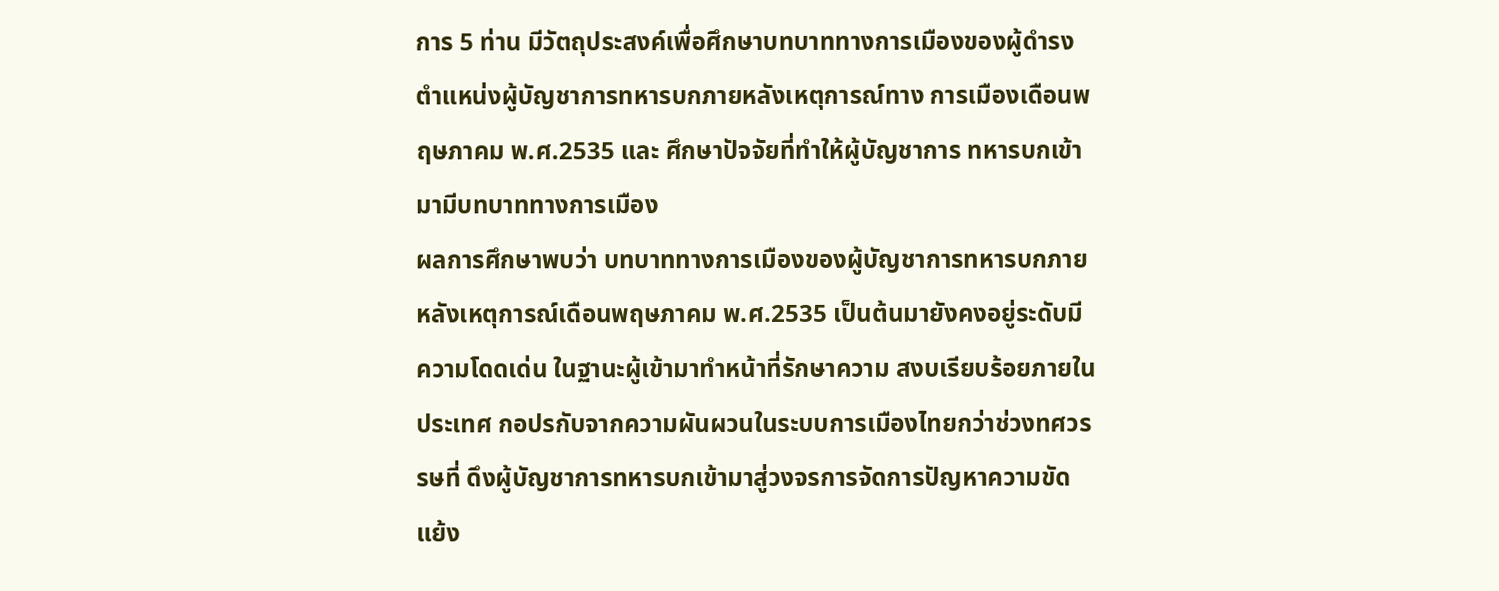การ 5 ท่าน มีวัตถุประสงค์เพื่อศึกษาบทบาททางการเมืองของผู้ดำรงตำแหน่งผู้บัญชาการทหารบกภายหลังเหตุการณ์ทาง การเมืองเดือนพฤษภาคม พ.ศ.2535 และ ศึกษาปัจจัยที่ทำให้ผู้บัญชาการ ทหารบกเข้ามามีบทบาททางการเมือง
ผลการศึกษาพบว่า บทบาททางการเมืองของผู้บัญชาการทหารบกภายหลังเหตุการณ์เดือนพฤษภาคม พ.ศ.2535 เป็นต้นมายังคงอยู่ระดับมีความโดดเด่น ในฐานะผู้เข้ามาทำหน้าที่รักษาความ สงบเรียบร้อยภายในประเทศ กอปรกับจากความผันผวนในระบบการเมืองไทยกว่าช่วงทศวรรษที่ ดึงผู้บัญชาการทหารบกเข้ามาสู่วงจรการจัดการปัญหาความขัดแย้ง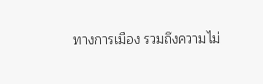ทางการเมือง รวมถึงความไม่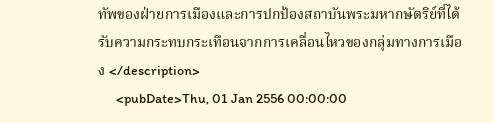ทัพของฝ่ายการเมืองและการปกป้องสถาบันพระมหากษัตริย์ที่ได้รับความกระทบกระเทือนจากการเคลื่อนไหวของกลุ่มทางการเมือง </description>
      <pubDate>Thu, 01 Jan 2556 00:00:00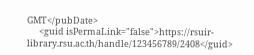GMT</pubDate>
      <guid isPermaLink="false">https://rsuir-library.rsu.ac.th/handle/123456789/2408</guid>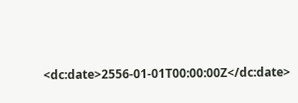<dc:date>2556-01-01T00:00:00Z</dc:date>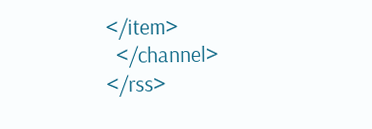</item>
  </channel>
</rss>